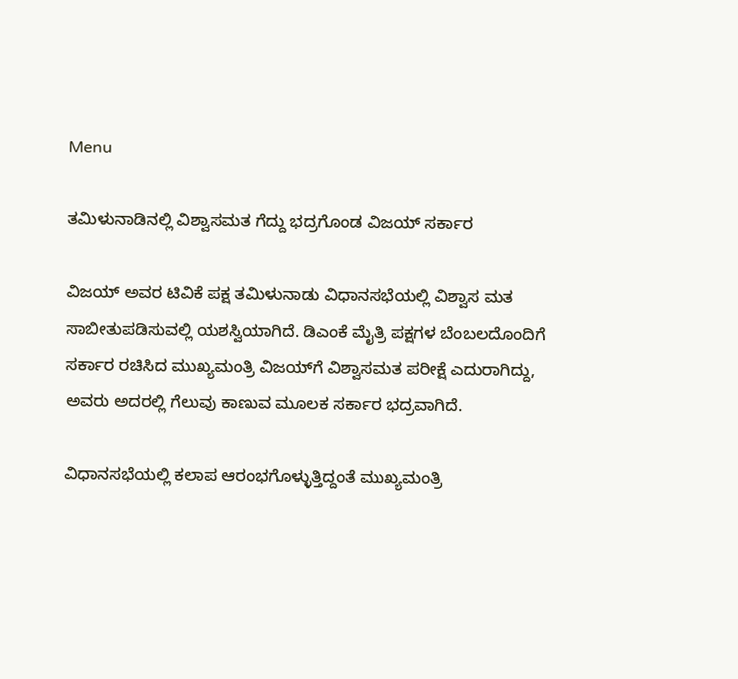Menu

ತಮಿಳುನಾಡಿನಲ್ಲಿ ವಿಶ್ವಾಸಮತ ಗೆದ್ದು ಭದ್ರಗೊಂಡ ವಿಜಯ್‌ ಸರ್ಕಾರ

ವಿಜಯ್ ಅವರ ಟಿವಿಕೆ ಪಕ್ಷ ತಮಿಳುನಾಡು ವಿಧಾನಸಭೆಯಲ್ಲಿ ವಿಶ್ವಾಸ ಮತ ಸಾಬೀತುಪಡಿಸುವಲ್ಲಿ ಯಶಸ್ವಿಯಾಗಿದೆ. ಡಿಎಂಕೆ ಮೈತ್ರಿ ಪಕ್ಷಗಳ ಬೆಂಬಲದೊಂದಿಗೆ ಸರ್ಕಾರ ರಚಿಸಿದ ಮುಖ್ಯಮಂತ್ರಿ ವಿಜಯ್‌ಗೆ ವಿಶ್ವಾಸಮತ ಪರೀಕ್ಷೆ ಎದುರಾಗಿದ್ದು, ಅವರು ಅದರಲ್ಲಿ ಗೆಲುವು ಕಾಣುವ ಮೂಲಕ ಸರ್ಕಾರ ಭದ್ರವಾಗಿದೆ.

ವಿಧಾನಸಭೆಯಲ್ಲಿ ಕಲಾಪ ಆರಂಭಗೊಳ್ಳುತ್ತಿದ್ದಂತೆ ಮುಖ್ಯಮಂತ್ರಿ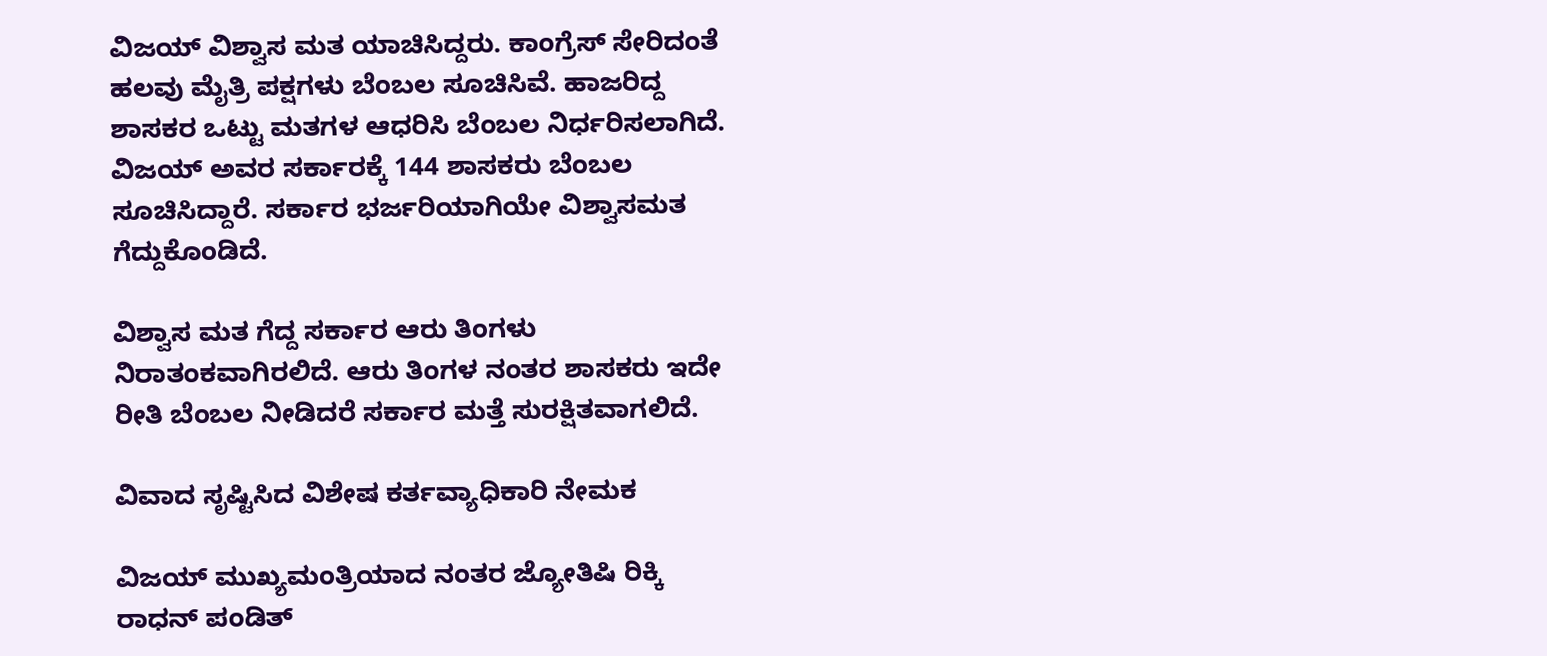ವಿಜಯ್ ವಿಶ್ವಾಸ ಮತ ಯಾಚಿಸಿದ್ದರು. ಕಾಂಗ್ರೆಸ್ ಸೇರಿದಂತೆ ಹಲವು ಮೈತ್ರಿ ಪಕ್ಷಗಳು ಬೆಂಬಲ ಸೂಚಿಸಿವೆ. ಹಾಜರಿದ್ದ ಶಾಸಕರ ಒಟ್ಟು ಮತಗಳ ಆಧರಿಸಿ ಬೆಂಬಲ ನಿರ್ಧರಿಸಲಾಗಿದೆ. ವಿಜಯ್‌ ಅವರ ಸರ್ಕಾರಕ್ಕೆ 144 ಶಾಸಕರು ಬೆಂಬಲ ಸೂಚಿಸಿದ್ದಾರೆ. ಸರ್ಕಾರ ಭರ್ಜರಿಯಾಗಿಯೇ ವಿಶ್ವಾಸಮತ ಗೆದ್ದುಕೊಂಡಿದೆ.

ವಿಶ್ವಾಸ ಮತ ಗೆದ್ದ ಸರ್ಕಾರ ಆರು ತಿಂಗಳು ನಿರಾತಂಕವಾಗಿರಲಿದೆ. ಆರು ತಿಂಗಳ ನಂತರ ಶಾಸಕರು ಇದೇ ರೀತಿ ಬೆಂಬಲ ನೀಡಿದರೆ ಸರ್ಕಾರ ಮತ್ತೆ ಸುರಕ್ಷಿತವಾಗಲಿದೆ.

ವಿವಾದ ಸೃಷ್ಟಿಸಿದ ವಿಶೇಷ ಕರ್ತವ್ಯಾಧಿಕಾರಿ ನೇಮಕ

ವಿಜಯ್ ಮುಖ್ಯಮಂತ್ರಿಯಾದ ನಂತರ ಜ್ಯೋತಿಷಿ ರಿಕ್ಕಿ ರಾಧನ್ ಪಂಡಿತ್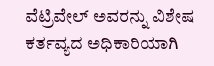ವೆಟ್ರಿವೇಲ್ ಅವರನ್ನು ವಿಶೇಷ ಕರ್ತವ್ಯದ ಅಧಿಕಾರಿಯಾಗಿ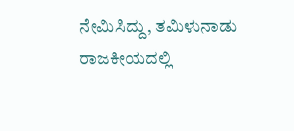ನೇಮಿಸಿದ್ದು, ತಮಿಳುನಾಡು ರಾಜಕೀಯದಲ್ಲಿ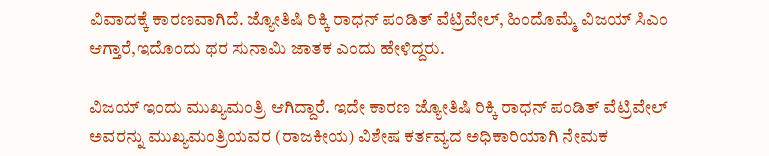ವಿವಾದಕ್ಕೆ ಕಾರಣವಾಗಿದೆ. ಜ್ಯೋತಿಷಿ ರಿಕ್ಕಿ ರಾಧನ್ ಪಂಡಿತ್ ವೆಟ್ರಿವೇಲ್, ಹಿಂದೊಮ್ಮೆ ವಿಜಯ್ ಸಿಎಂ ಆಗ್ತಾರೆ,ಇದೊಂದು ಥರ ಸುನಾಮಿ ಜಾತಕ ಎಂದು ಹೇಳಿದ್ದರು.

ವಿಜಯ್ ಇಂದು ಮುಖ್ಯಮಂತ್ರಿ ಆಗಿದ್ದಾರೆ. ಇದೇ ಕಾರಣ ಜ್ಯೋತಿಷಿ ರಿಕ್ಕಿ ರಾಧನ್ ಪಂಡಿತ್ ವೆಟ್ರಿವೇಲ್ ಅವರನ್ನು ಮುಖ್ಯಮಂತ್ರಿಯವರ (ರಾಜಕೀಯ) ವಿಶೇಷ ಕರ್ತವ್ಯದ ಅಧಿಕಾರಿಯಾಗಿ ನೇಮಕ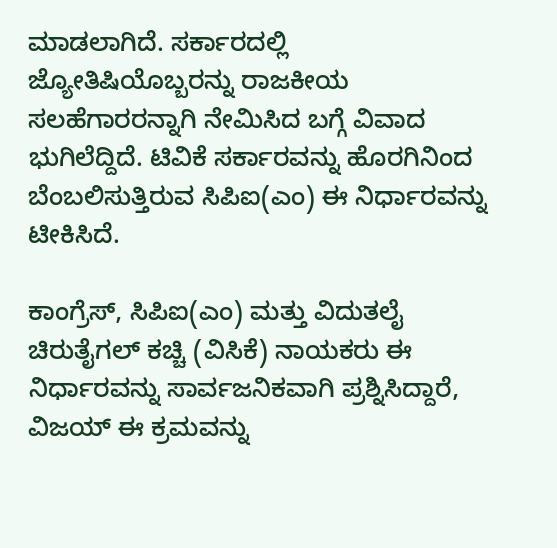ಮಾಡಲಾಗಿದೆ. ಸರ್ಕಾರದಲ್ಲಿ  ಜ್ಯೋತಿಷಿಯೊಬ್ಬರನ್ನು ರಾಜಕೀಯ ಸಲಹೆಗಾರರನ್ನಾಗಿ ನೇಮಿಸಿದ ಬಗ್ಗೆ ವಿವಾದ ಭುಗಿಲೆದ್ದಿದೆ. ಟಿವಿಕೆ ಸರ್ಕಾರವನ್ನು ಹೊರಗಿನಿಂದ ಬೆಂಬಲಿಸುತ್ತಿರುವ ಸಿಪಿಐ(ಎಂ) ಈ ನಿರ್ಧಾರವನ್ನು ಟೀಕಿಸಿದೆ.

ಕಾಂಗ್ರೆಸ್, ಸಿಪಿಐ(ಎಂ) ಮತ್ತು ವಿದುತಲೈ ಚಿರುತೈಗಲ್ ಕಚ್ಚಿ (ವಿಸಿಕೆ) ನಾಯಕರು ಈ ನಿರ್ಧಾರವನ್ನು ಸಾರ್ವಜನಿಕವಾಗಿ ಪ್ರಶ್ನಿಸಿದ್ದಾರೆ, ವಿಜಯ್ ಈ ಕ್ರಮವನ್ನು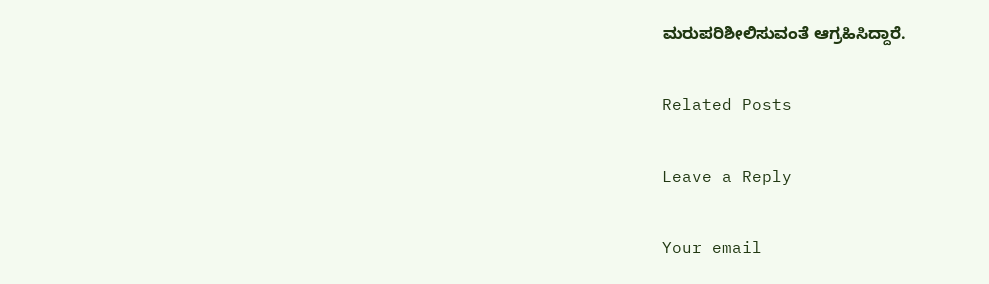ಮರುಪರಿಶೀಲಿಸುವಂತೆ ಆಗ್ರಹಿಸಿದ್ದಾರೆ.

Related Posts

Leave a Reply

Your email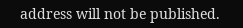address will not be published.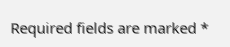Required fields are marked *